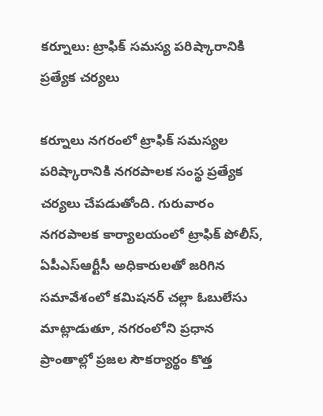కర్నూలు: ట్రాఫిక్ సమస్య పరిష్కారానికి ప్రత్యేక చర్యలు

కర్నూలు నగరంలో ట్రాఫిక్ సమస్యల పరిష్కారానికి నగరపాలక సంస్థ ప్రత్యేక చర్యలు చేపడుతోంది. గురువారం నగరపాలక కార్యాలయంలో ట్రాఫిక్ పోలీస్, ఏపీఎస్‌ఆర్టీసీ అధికారులతో జరిగిన సమావేశంలో కమిషనర్ చల్లా ఓబులేసు మాట్లాడుతూ, నగరంలోని ప్రధాన ప్రాంతాల్లో ప్రజల సౌకర్యార్థం కొత్త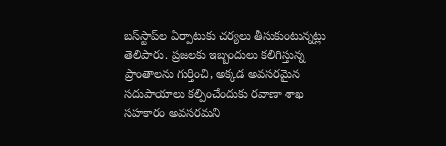బస్‌స్టాప్‌ల ఏర్పాటుకు చర్యలు తీసుకుంటున్నట్లు తెలిపారు. ప్రజలకు ఇబ్బందులు కలిగిస్తున్న ప్రాంతాలను గుర్తించి, అక్కడ అవసరమైన సదుపాయాలు కల్పించేందుకు రవాణా శాఖ సహకారం అవసరమని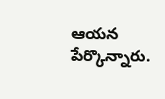ఆయన పేర్కొన్నారు.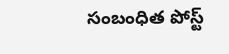సంబంధిత పోస్ట్